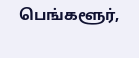பெங்களூர்,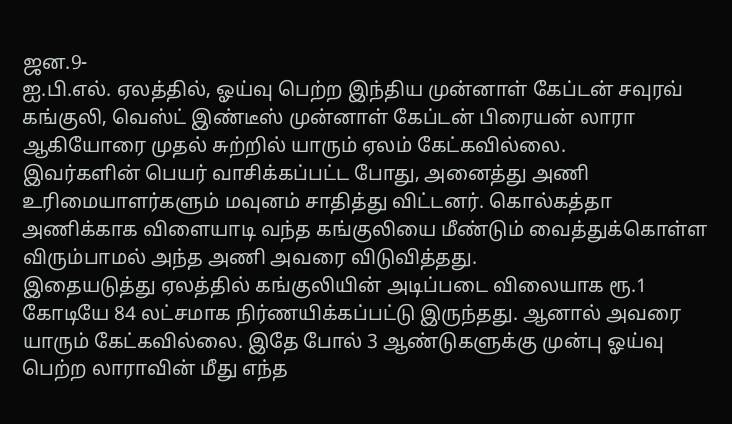ஜன.9-
ஐ.பி.எல். ஏலத்தில், ஓய்வு பெற்ற இந்திய முன்னாள் கேப்டன் சவுரவ் கங்குலி, வெஸ்ட் இண்டீஸ் முன்னாள் கேப்டன் பிரையன் லாரா ஆகியோரை முதல் சுற்றில் யாரும் ஏலம் கேட்கவில்லை.
இவர்களின் பெயர் வாசிக்கப்பட்ட போது, அனைத்து அணி உரிமையாளர்களும் மவுனம் சாதித்து விட்டனர். கொல்கத்தா அணிக்காக விளையாடி வந்த கங்குலியை மீண்டும் வைத்துக்கொள்ள விரும்பாமல் அந்த அணி அவரை விடுவித்தது.
இதையடுத்து ஏலத்தில் கங்குலியின் அடிப்படை விலையாக ரூ.1 கோடியே 84 லட்சமாக நிர்ணயிக்கப்பட்டு இருந்தது. ஆனால் அவரை யாரும் கேட்கவில்லை. இதே போல் 3 ஆண்டுகளுக்கு முன்பு ஓய்வு பெற்ற லாராவின் மீது எந்த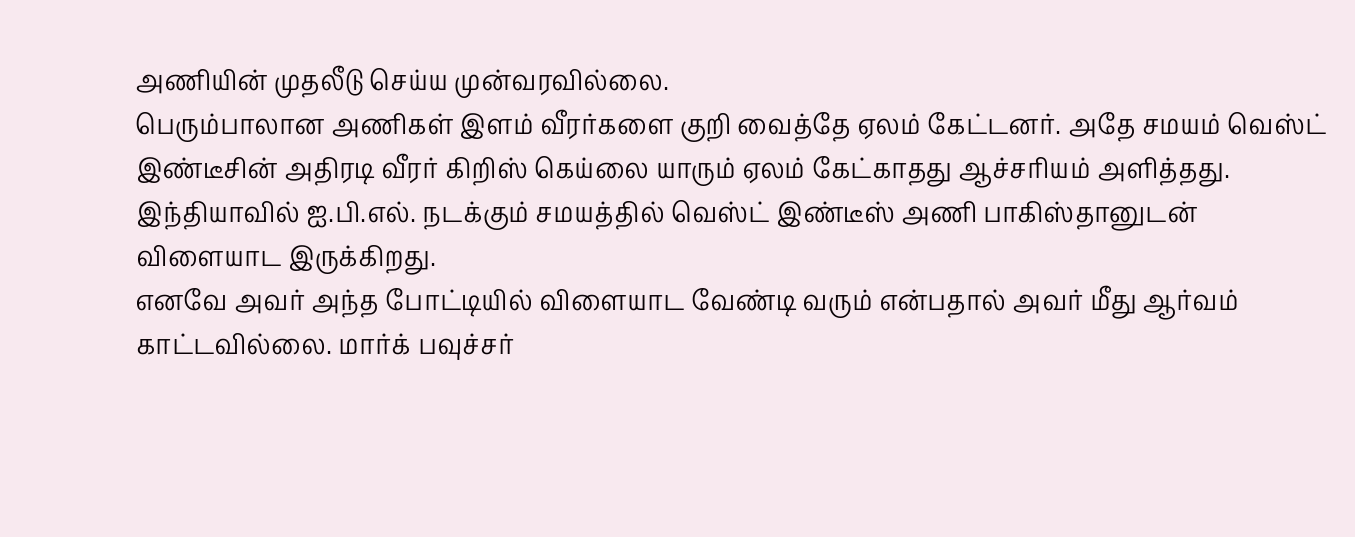அணியின் முதலீடு செய்ய முன்வரவில்லை.
பெரும்பாலான அணிகள் இளம் வீரர்களை குறி வைத்தே ஏலம் கேட்டனர். அதே சமயம் வெஸ்ட் இண்டீசின் அதிரடி வீரர் கிறிஸ் கெய்லை யாரும் ஏலம் கேட்காதது ஆச்சரியம் அளித்தது. இந்தியாவில் ஐ.பி.எல். நடக்கும் சமயத்தில் வெஸ்ட் இண்டீஸ் அணி பாகிஸ்தானுடன் விளையாட இருக்கிறது.
எனவே அவர் அந்த போட்டியில் விளையாட வேண்டி வரும் என்பதால் அவர் மீது ஆர்வம் காட்டவில்லை. மார்க் பவுச்சர்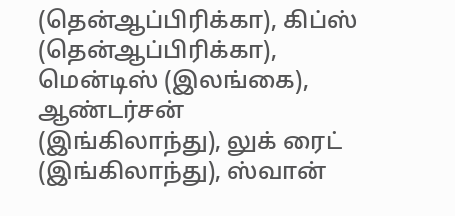(தென்ஆப்பிரிக்கா), கிப்ஸ் (தென்ஆப்பிரிக்கா), மென்டிஸ் (இலங்கை), ஆண்டர்சன் (இங்கிலாந்து), லுக் ரைட் (இங்கிலாந்து), ஸ்வான்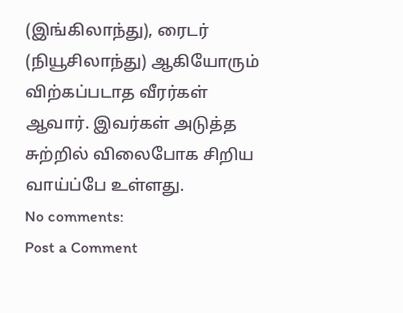(இங்கிலாந்து), ரைடர் (நியூசிலாந்து) ஆகியோரும் விற்கப்படாத வீரர்கள் ஆவார். இவர்கள் அடுத்த சுற்றில் விலைபோக சிறிய வாய்ப்பே உள்ளது.
No comments:
Post a Comment